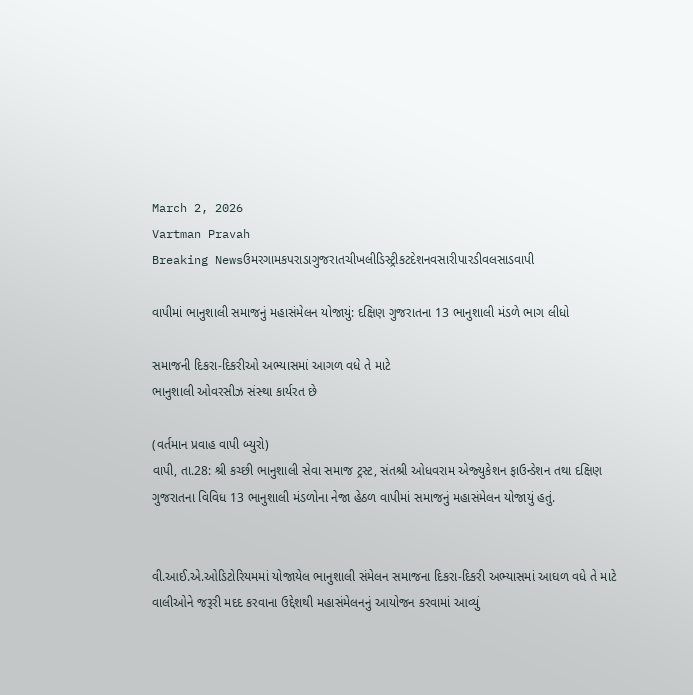March 2, 2026
Vartman Pravah
Breaking Newsઉમરગામકપરાડાગુજરાતચીખલીડિસ્ટ્રીકટદેશનવસારીપારડીવલસાડવાપી

વાપીમાં ભાનુશાલી સમાજનું મહાસંમેલન યોજાયું: દક્ષિણ ગુજરાતના 13 ભાનુશાલી મંડળે ભાગ લીધો

સમાજની દિકરા-દિકરીઓ અભ્‍યાસમાં આગળ વધે તે માટે
ભાનુશાલી ઓવરસીઝ સંસ્‍થા કાર્યરત છે

(વર્તમાન પ્રવાહ વાપી બ્‍યુરો)
વાપી, તા.28: શ્રી કચ્‍છી ભાનુશાલી સેવા સમાજ ટ્રસ્‍ટ, સંતશ્રી ઓધવરામ એજ્‍યુકેશન ફાઉન્‍ડેશન તથા દક્ષિણ ગુજરાતના વિવિધ 13 ભાનુશાલી મંડળોના નેજા હેઠળ વાપીમાં સમાજનું મહાસંમેલન યોજાયું હતું.


વી.આઈ.એ.ઓડિટોરિયમમાં યોજાયેલ ભાનુશાલી સંમેલન સમાજના દિકરા-દિકરી અભ્‍યાસમાં આઘળ વધે તે માટે વાલીઓને જરૂરી મદદ કરવાના ઉદ્દેશથી મહાસંમેલનનું આયોજન કરવામાં આવ્‍યું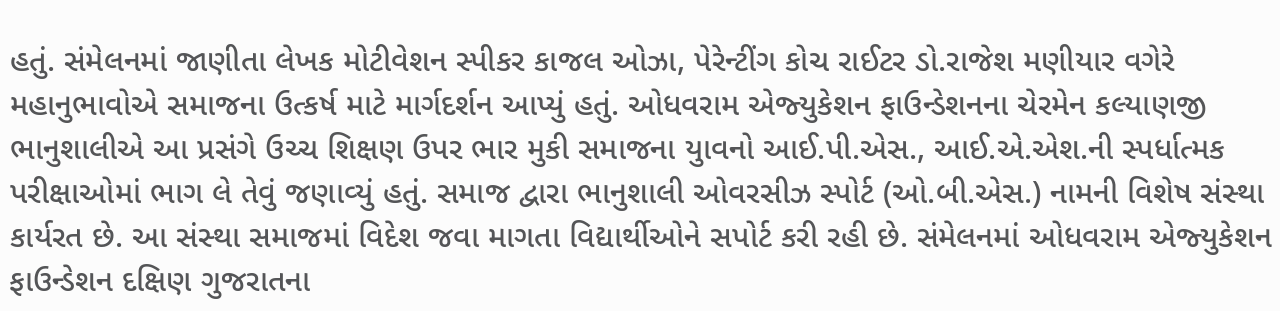હતું. સંમેલનમાં જાણીતા લેખક મોટીવેશન સ્‍પીકર કાજલ ઓઝા, પેરેન્‍ટીંગ કોચ રાઈટર ડો.રાજેશ મણીયાર વગેરે મહાનુભાવોએ સમાજના ઉત્‍કર્ષ માટે માર્ગદર્શન આપ્‍યું હતું. ઓધવરામ એજ્‍યુકેશન ફાઉન્‍ડેશનના ચેરમેન કલ્‍યાણજી ભાનુશાલીએ આ પ્રસંગે ઉચ્‍ચ શિક્ષણ ઉપર ભાર મુકી સમાજના યુાવનો આઈ.પી.એસ., આઈ.એ.એશ.ની સ્‍પર્ધાત્‍મક પરીક્ષાઓમાં ભાગ લે તેવું જણાવ્‍યું હતું. સમાજ દ્વારા ભાનુશાલી ઓવરસીઝ સ્‍પોર્ટ (ઓ.બી.એસ.) નામની વિશેષ સંસ્‍થા કાર્યરત છે. આ સંસ્‍થા સમાજમાં વિદેશ જવા માગતા વિદ્યાર્થીઓને સપોર્ટ કરી રહી છે. સંમેલનમાં ઓધવરામ એજ્‍યુકેશન ફાઉન્‍ડેશન દક્ષિણ ગુજરાતના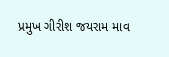પ્રમુખ ગીરીશ જયરામ માવ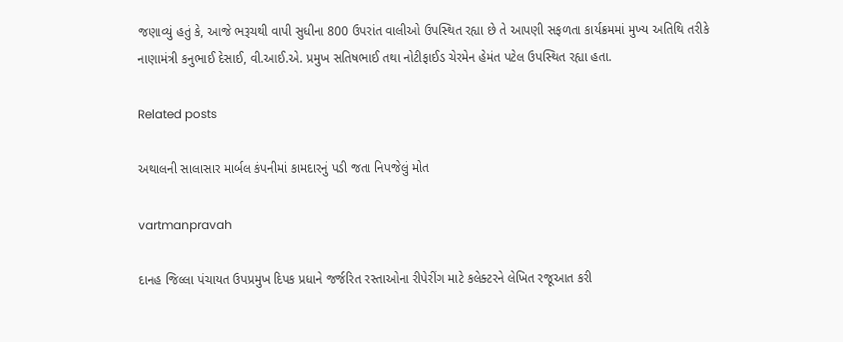જણાવ્‍યું હતું કે, આજે ભરૂચથી વાપી સુધીના 800 ઉપરાંત વાલીઓ ઉપસ્‍થિત રહ્યા છે તે આપણી સફળતા કાર્યક્રમમાં મુખ્‍ય અતિથિ તરીકે નાણામંત્રી કનુભાઈ દેસાઈ, વી.આઈ.એ. પ્રમુખ સતિષભાઈ તથા નોટીફાઈડ ચેરમેન હેમંત પટેલ ઉપસ્‍થિત રહ્યા હતા.

Related posts

અથાલની સાલાસાર માર્બલ કંપનીમાં કામદારનું પડી જતા નિપજેલું મોત

vartmanpravah

દાનહ જિલ્લા પંચાયત ઉપપ્રમુખ દિપક પ્રધાને જર્જરિત રસ્તાઓના રીપેરીંગ માટે કલેક્ટરને લેખિત રજૂઆત કરી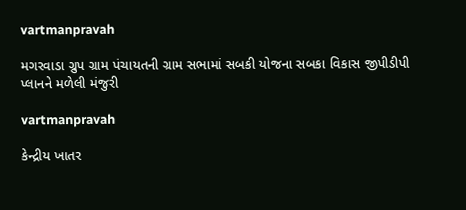vartmanpravah

મગરવાડા ગ્રુપ ગ્રામ પંચાયતની ગ્રામ સભામાં સબકી યોજના સબકા વિકાસ જીપીડીપી પ્‍લાનને મળેલી મંજુરી

vartmanpravah

કેન્દ્રીય ખાતર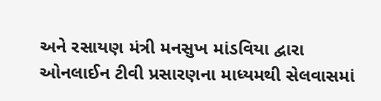અને રસાયણ મંત્રી મનસુખ માંડવિયા દ્વારા ઓનલાઈન ટીવી પ્રસારણના માધ્યમથી સેલવાસમાં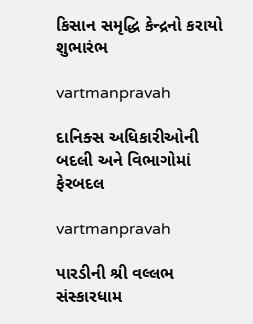કિસાન સમૃદ્ધિ કેન્‍દ્રનો કરાયો શુભારંભ

vartmanpravah

દાનિક્‍સ અધિકારીઓની બદલી અને વિભાગોમાં ફેરબદલ

vartmanpravah

પારડીની શ્રી વલ્લભ સંસ્‍કારધામ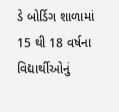ડે બોર્ડિગ શાળામાં 15 થી 18 વર્ષના વિદ્યાર્થીઓનું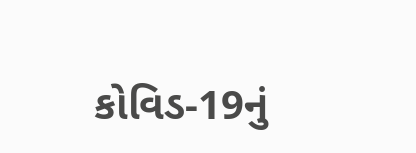કોવિડ-19નું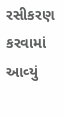રસીકરણ કરવામાં આવ્‍યું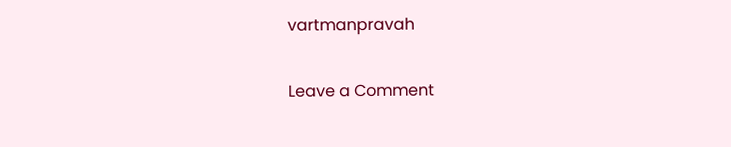vartmanpravah

Leave a Comment